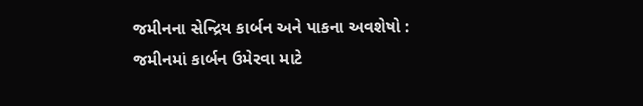જમીનના સેન્દ્રિય કાર્બન અને પાકના અવશેષો :
જમીનમાં કાર્બન ઉમેરવા માટે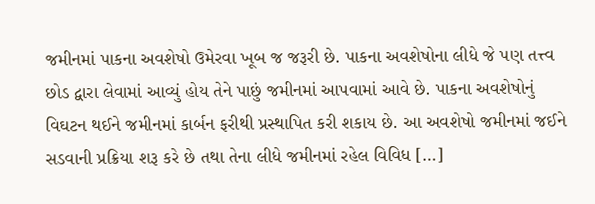જમીનમાં પાકના અવશેષો ઉમેરવા ખૂબ જ જરૂરી છે. પાકના અવશેષોના લીધે જે પણ તત્ત્વ છોડ દ્વારા લેવામાં આવ્યું હોય તેને પાછું જમીનમાં આપવામાં આવે છે. પાકના અવશેષોનું વિઘટન થઈને જમીનમાં કાર્બન ફરીથી પ્રસ્થાપિત કરી શકાય છે. આ અવશેષો જમીનમાં જઈને સડવાની પ્રક્રિયા શરૂ કરે છે તથા તેના લીધે જમીનમાં રહેલ વિવિધ […]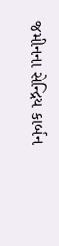જમીનના સેન્દ્રિય કાર્બન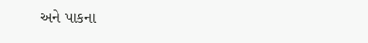અને પાકના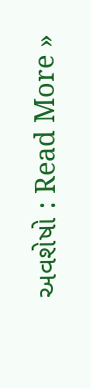અવશેષો : Read More »